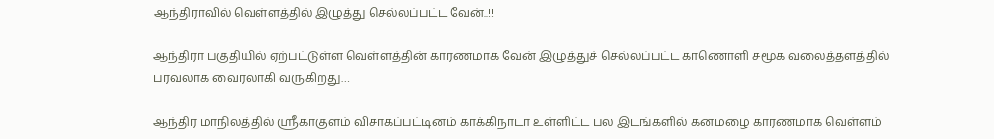ஆந்திராவில் வெள்ளத்தில் இழுத்து செல்லப்பட்ட வேன்..!!

ஆந்திரா பகுதியில் ஏற்பட்டுள்ள வெள்ளத்தின் காரணமாக வேன் இழுத்துச் செல்லப்பட்ட காணொளி சமூக வலைத்தளத்தில் பரவலாக வைரலாகி வருகிறது…

ஆந்திர மாநிலத்தில் ஸ்ரீகாகுளம் விசாகப்பட்டினம் காக்கிநாடா உள்ளிட்ட பல இடங்களில் கனமழை காரணமாக வெள்ளம்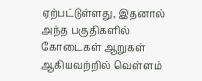ஏற்பட்டுள்ளது, இதனால் அந்த பகுதிகளில் கோடைகள் ஆறுகள் ஆகியவற்றில் வெள்ளம்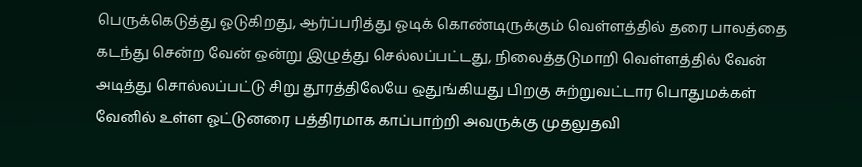பெருக்கெடுத்து ஓடுகிறது, ஆர்ப்பரித்து ஓடிக் கொண்டிருக்கும் வெள்ளத்தில் தரை பாலத்தை கடந்து சென்ற வேன் ஒன்று இழுத்து செல்லப்பட்டது, நிலைத்தடுமாறி வெள்ளத்தில் வேன் அடித்து சொல்லப்பட்டு சிறு தூரத்திலேயே ஒதுங்கியது பிறகு சுற்றுவட்டார பொதுமக்கள் வேனில் உள்ள ஓட்டுனரை பத்திரமாக காப்பாற்றி அவருக்கு முதலுதவி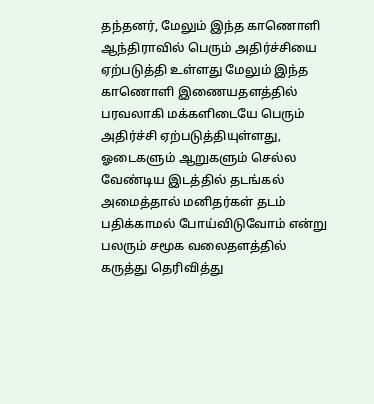தந்தனர், மேலும் இந்த காணொளி ஆந்திராவில் பெரும் அதிர்ச்சியை ஏற்படுத்தி உள்ளது மேலும் இந்த காணொளி இணையதளத்தில் பரவலாகி மக்களிடையே பெரும் அதிர்ச்சி ஏற்படுத்தியுள்ளது, ஓடைகளும் ஆறுகளும் செல்ல வேண்டிய இடத்தில் தடங்கல் அமைத்தால் மனிதர்கள் தடம் பதிக்காமல் போய்விடுவோம் என்று பலரும் சமூக வலைதளத்தில் கருத்து தெரிவித்து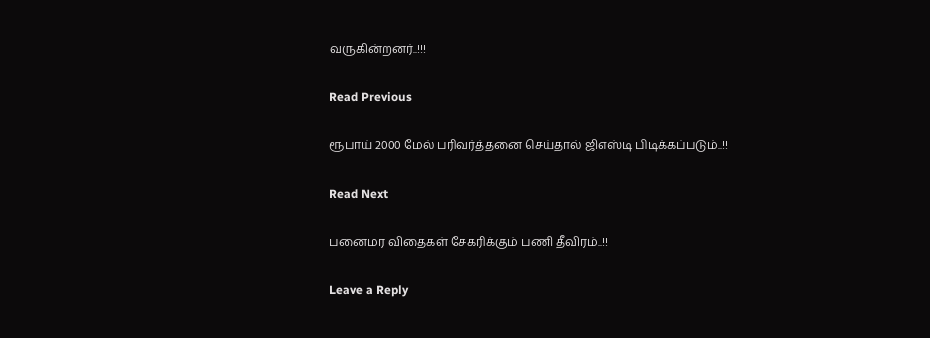வருகின்றனர்..!!!

Read Previous

ரூபாய் 2000 மேல் பரிவர்த்தனை செய்தால் ஜிஎஸ்டி பிடிக்கப்படும்..!!

Read Next

பனைமர விதைகள் சேகரிக்கும் பணி தீவிரம்..!!

Leave a Reply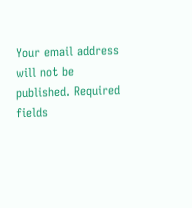Your email address will not be published. Required fields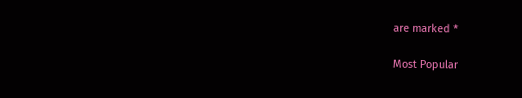are marked *

Most Popular